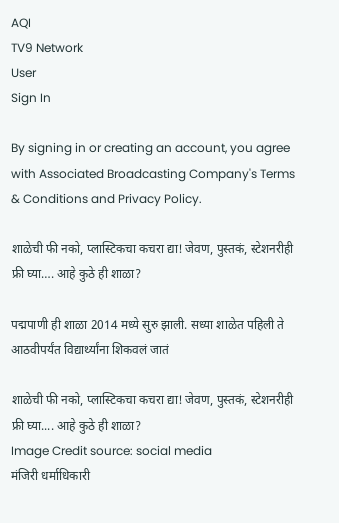AQI
TV9 Network
User
Sign In

By signing in or creating an account, you agree with Associated Broadcasting Company's Terms & Conditions and Privacy Policy.

शाळेची फी नको, प्लास्टिकचा कचरा द्या! जेवण, पुस्तकं, स्टेशनरीही फ्री घ्या…. आहे कुठे ही शाळा?

पद्मपाणी ही शाळा 2014 मध्ये सुरु झाली. सध्या शाळेत पहिली ते आठवीपर्यंत विद्यार्थ्यांना शिकवलं जातं

शाळेची फी नको, प्लास्टिकचा कचरा द्या! जेवण, पुस्तकं, स्टेशनरीही फ्री घ्या.... आहे कुठे ही शाळा?
Image Credit source: social media
मंजिरी धर्माधिकारी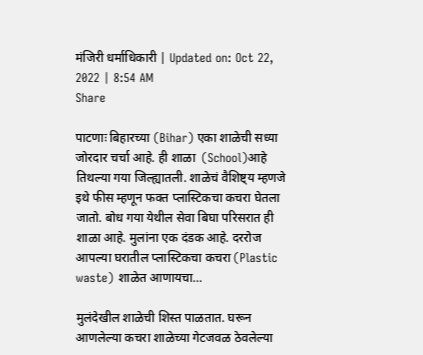मंजिरी धर्माधिकारी | Updated on: Oct 22, 2022 | 8:54 AM
Share

पाटणाः बिहारच्या (Bihar) एका शाळेची सध्या जोरदार चर्चा आहे. ही शाळा  (School)आहे तिथल्या गया जिल्ह्यातली. शाळेचं वैशिष्ट्य म्हणजे इथे फीस म्हणून फक्त प्लास्टिकचा कचरा घेतला जातो. बोध गया येथील सेवा बिघा परिसरात ही शाळा आहे. मुलांना एक दंडक आहे. दररोज आपल्या घरातील प्लास्टिकचा कचरा (Plastic waste) शाळेत आणायचा…

मुलंदेखील शाळेची शिस्त पाळतात. घरून आणलेल्या कचरा शाळेच्या गेटजवळ ठेवलेल्या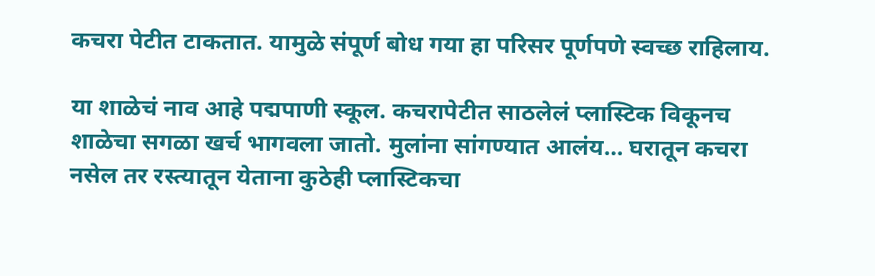कचरा पेटीत टाकतात. यामुळे संपूर्ण बोध गया हा परिसर पूर्णपणे स्वच्छ राहिलाय.

या शाळेचं नाव आहे पद्मपाणी स्कूल. कचरापेटीत साठलेलं प्लास्टिक विकूनच शाळेचा सगळा खर्च भागवला जातो. मुलांना सांगण्यात आलंय… घरातून कचरा नसेल तर रस्त्यातून येताना कुठेही प्लास्टिकचा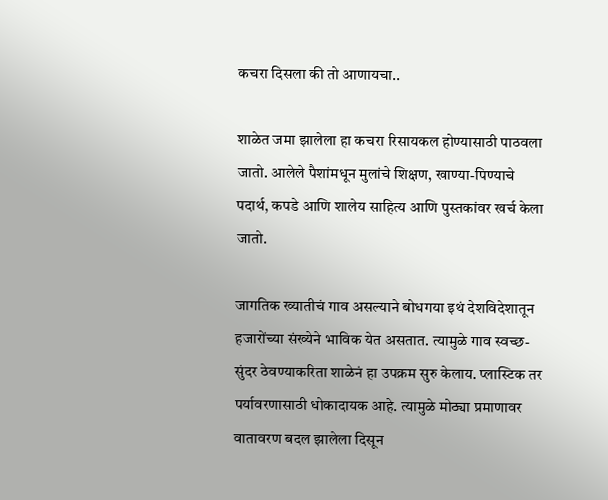कचरा दिसला की तो आणायचा..

शाळेत जमा झालेला हा कचरा रिसायकल होण्यासाठी पाठवला जातो. आलेले पैशांमधून मुलांचे शिक्षण, खाण्या-पिण्याचे पदार्थ, कपडे आणि शालेय साहित्य आणि पुस्तकांवर खर्च केला जातो.

जागतिक ख्यातीचं गाव असल्याने बोधगया इथं देशविदेशातून हजारोंच्या संख्येने भाविक येत असतात. त्यामुळे गाव स्वच्छ-सुंदर ठेवण्याकरिता शाळेनं हा उपक्रम सुरु केलाय. प्लास्टिक तर पर्यावरणासाठी धोकादायक आहे. त्यामुळे मोठ्या प्रमाणावर वातावरण बदल झालेला दिसून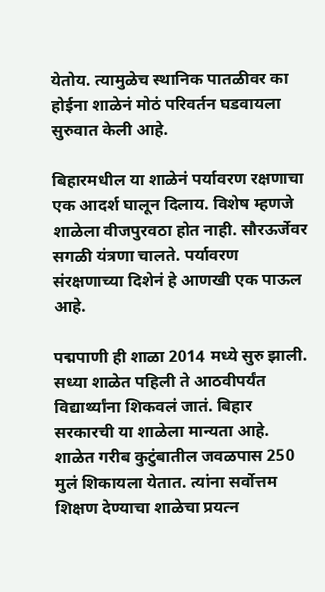येतोय. त्यामुळेच स्थानिक पातळीवर का होईना शाळेनं मोठं परिवर्तन घडवायला सुरुवात केली आहे.

बिहारमधील या शाळेनं पर्यावरण रक्षणाचा एक आदर्श घालून दिलाय. विशेष म्हणजे शाळेला वीजपुरवठा होत नाही. सौरऊर्जेवर सगळी यंत्रणा चालते. पर्यावरण संरक्षणाच्या दिशेनं हे आणखी एक पाऊल आहे.

पद्मपाणी ही शाळा 2014 मध्ये सुरु झाली. सध्या शाळेत पहिली ते आठवीपर्यंत विद्यार्थ्यांना शिकवलं जातं. बिहार सरकारची या शाळेला मान्यता आहे. शाळेत गरीब कुटुंबातील जवळपास 250 मुलं शिकायला येतात. त्यांना सर्वोत्तम शिक्षण देण्याचा शाळेचा प्रयत्न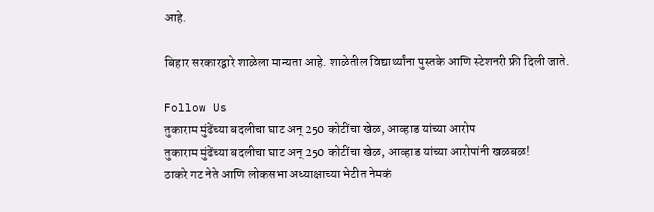आहे.

बिहार सरकारद्वारे शाळेला मान्यता आहे. शाळेतील विद्यार्थ्यांना पुस्तके आणि स्टेशनरी फ्री दिली जाते.

Follow Us
तुकाराम मुंढेंच्या बदलीचा घाट अन् 250 कोटींचा खेळ, आव्हाड यांच्या आरोप
तुकाराम मुंढेंच्या बदलीचा घाट अन् 250 कोटींचा खेळ, आव्हाड यांच्या आरोपांनी खळबळ!
ठाकरे गट नेते आणि लोकसभा अध्याक्षाच्या भेटीत नेमकं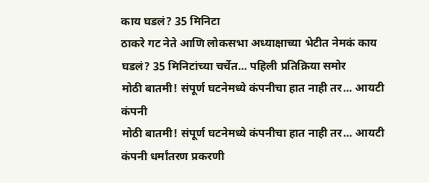काय घडलं? 35 मिनिटा
ठाकरे गट नेते आणि लोकसभा अध्याक्षाच्या भेटीत नेमकं काय घडलं? 35 मिनिटांच्या चर्चेत... पहिली प्रतिक्रिया समोर
मोठी बातमी! संपूर्ण घटनेमध्ये कंपनीचा हात नाही तर... आयटी कंपनी
मोठी बातमी! संपूर्ण घटनेमध्ये कंपनीचा हात नाही तर... आयटी कंपनी धर्मांतरण प्रकरणी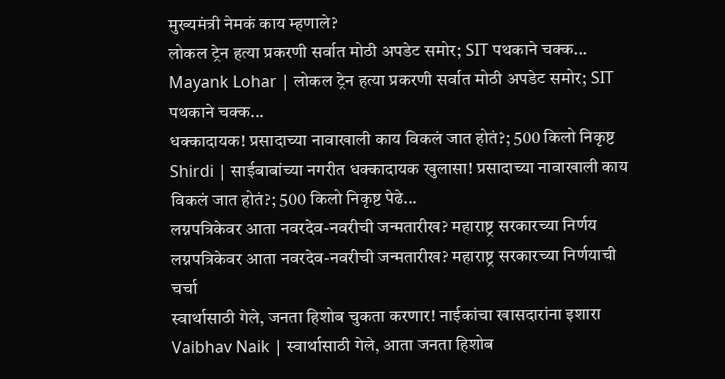मुख्यमंत्री नेमकं काय म्हणाले?
लोकल ट्रेन हत्या प्रकरणी सर्वात मोठी अपडेट समोर; SIT पथकाने चक्क...
Mayank Lohar | लोकल ट्रेन हत्या प्रकरणी सर्वात मोठी अपडेट समोर; SIT पथकाने चक्क...
धक्कादायक! प्रसादाच्या नावाखाली काय विकलं जात होतं?; 500 किलो निकृष्ट
Shirdi | साईबाबांच्या नगरीत धक्कादायक खुलासा! प्रसादाच्या नावाखाली काय विकलं जात होतं?; 500 किलो निकृष्ट पेढे...
लग्नपत्रिकेवर आता नवरदेव-नवरीची जन्मतारीख? महाराष्ट्र सरकारच्या निर्णय
लग्नपत्रिकेवर आता नवरदेव-नवरीची जन्मतारीख? महाराष्ट्र सरकारच्या निर्णयाची चर्चा
स्वार्थासाठी गेले, जनता हिशोब चुकता करणार! नाईकांचा खासदारांना इशारा
Vaibhav Naik | स्वार्थासाठी गेले, आता जनता हिशोब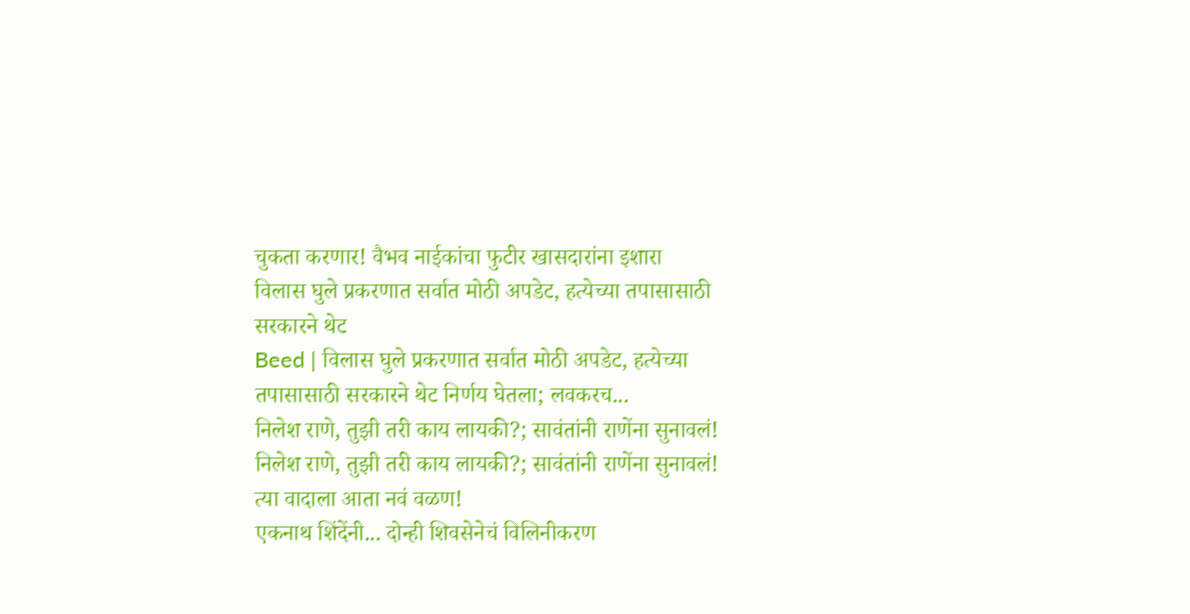चुकता करणार! वैभव नाईकांचा फुटीर खासदारांना इशारा
विलास घुले प्रकरणात सर्वात मोठी अपडेट, हत्येच्या तपासासाठी सरकारने थेट
Beed | विलास घुले प्रकरणात सर्वात मोठी अपडेट, हत्येच्या तपासासाठी सरकारने थेट निर्णय घेतला; लवकरच...
निलेश राणे, तुझी तरी काय लायकी?; सावंतांनी राणेंना सुनावलं!
निलेश राणे, तुझी तरी काय लायकी?; सावंतांनी राणेंना सुनावलं! त्या वादाला आता नवं वळण!
एकनाथ शिंदेंनी... दोन्ही शिवसेनेचं विलिनीकरण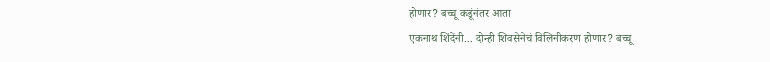होणार? बच्चू कडूंनंतर आता
एकनाथ शिंदेंनी... दोन्ही शिवसेनेचं विलिनीकरण होणार? बच्चू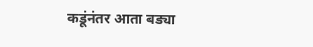कडूंनंतर आता बड्या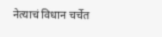नेत्याचं विधान चर्चेत